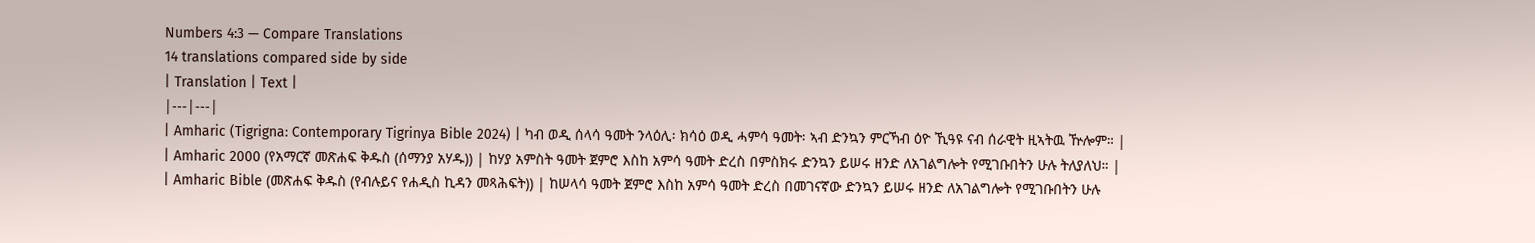Numbers 4:3 — Compare Translations
14 translations compared side by side
| Translation | Text |
|---|---|
| Amharic (Tigrigna: Contemporary Tigrinya Bible 2024) | ካብ ወዲ ሰላሳ ዓመት ንላዕሊ፡ ክሳዕ ወዲ ሓምሳ ዓመት፡ ኣብ ድንኳን ምርኻብ ዕዮ ኺዓዩ ናብ ሰራዊት ዚኣትዉ ዅሎም። |
| Amharic 2000 (የአማርኛ መጽሐፍ ቅዱስ (ሰማንያ አሃዱ)) | ከሃያ አምስት ዓመት ጀምሮ እስከ አምሳ ዓመት ድረስ በምስክሩ ድንኳን ይሠሩ ዘንድ ለአገልግሎት የሚገቡበትን ሁሉ ትለያለህ። |
| Amharic Bible (መጽሐፍ ቅዱስ (የብሉይና የሐዲስ ኪዳን መጻሕፍት)) | ከሠላሳ ዓመት ጀምሮ እስከ አምሳ ዓመት ድረስ በመገናኛው ድንኳን ይሠሩ ዘንድ ለአገልግሎት የሚገቡበትን ሁሉ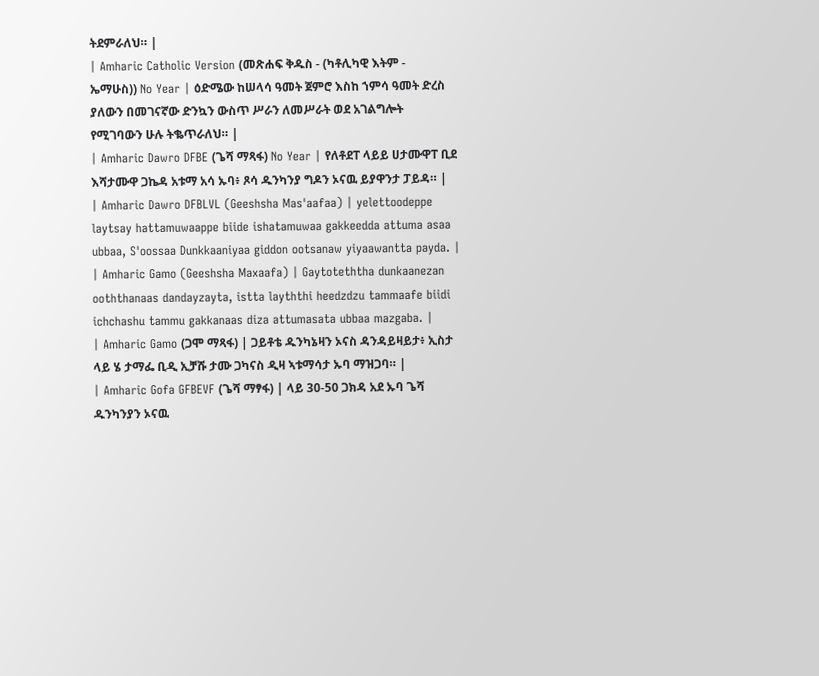ትደምራለህ። |
| Amharic Catholic Version (መጽሐፍ ቅዱስ - (ካቶሊካዊ እትም - ኤማሁስ)) No Year | ዕድሜው ከሠላሳ ዓመት ጀምሮ እስከ ኀምሳ ዓመት ድረስ ያለውን በመገናኛው ድንኳን ውስጥ ሥራን ለመሥራት ወደ አገልግሎት የሚገባውን ሁሉ ትቈጥራለህ። |
| Amharic Dawro DFBE (ጌሻ ማጻፋ) No Year | የለቶደፐ ላይይ ሀታሙዋፐ ቢደ እሻታሙዋ ጋኬዳ አቱማ አሳ ኡባ፥ ጾሳ ዱንካንያ ግዶን ኦናዉ ይያዋንታ ፓይዳ። |
| Amharic Dawro DFBLVL (Geeshsha Mas'aafaa) | yelettoodeppe laytsay hattamuwaappe biide ishatamuwaa gakkeedda attuma asaa ubbaa, S'oossaa Dunkkaaniyaa giddon ootsanaw yiyaawantta payda. |
| Amharic Gamo (Geeshsha Maxaafa) | Gaytoteththa dunkaanezan ooththanaas dandayzayta, istta layththi heedzdzu tammaafe biidi ichchashu tammu gakkanaas diza attumasata ubbaa mazgaba. |
| Amharic Gamo (ጋሞ ማጻፋ) | ጋይቶቴ ዱንካኔዛን ኦናስ ዳንዳይዛይታ፥ ኢስታ ላይ ሄ ታማፌ ቢዲ ኢቻሹ ታሙ ጋካናስ ዲዛ ኣቱማሳታ ኡባ ማዝጋባ። |
| Amharic Gofa GFBEVF (ጌሻ ማፃፋ) | ላይ 30-50 ጋክዳ አደ ኡባ ጌሻ ዱንካንያን ኦናዉ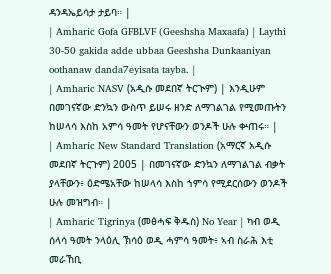ዳንዳኤይሳታ ታይባ። |
| Amharic Gofa GFBLVF (Geeshsha Maxaafa) | Laythi 30-50 gakida adde ubbaa Geeshsha Dunkaaniyan oothanaw danda7eyisata tayba. |
| Amharic NASV (አዲሱ መደበኛ ትርጒም) | እንዲሁም በመገናኛው ድንኳን ውስጥ ይሠሩ ዘንድ ለማገልገል የሚመጡትን ከሠላሳ እስከ አምሳ ዓመት የሆናቸውን ወንዶች ሁሉ ቍጠሩ። |
| Amharic New Standard Translation (አማርኛ አዲሱ መደበኛ ትርጉም) 2005 | በመገናኛው ድንኳን ለማገልገል ብቃት ያላቸውን፥ ዕድሜአቸው ከሠላሳ እስከ ኀምሳ የሚደርሰውን ወንዶች ሁሉ መዝግብ። |
| Amharic Tigrinya (መፅሓፍ ቅዱስ) No Year | ካብ ወዲ ሰላሳ ዓመት ንላዕሊ ኽሳዕ ወዲ ሓምሳ ዓመት፥ ኣብ ስራሕ እቲ መራኸቢ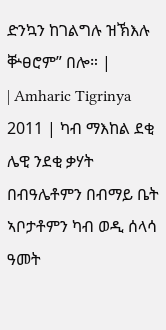ድንኳን ከገልግሉ ዝኽእሉ ቝፀሮም” በሎ። |
| Amharic Tigrinya 2011 | ካብ ማእከል ደቂ ሌዊ ንደቂ ቃሃት በብዓሌቶምን በብማይ ቤት ኣቦታቶምን ካብ ወዲ ሰላሳ ዓመት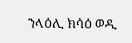ንላዕሊ ክሳዕ ወዲ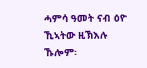ሓምሳ ዓመት ናብ ዕዮ ኺኣትው ዚኽእሉ ኹሎም፡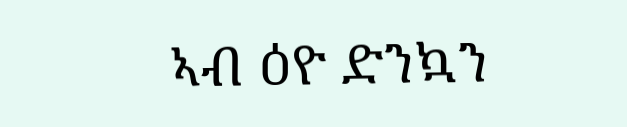ኣብ ዕዮ ድንኳን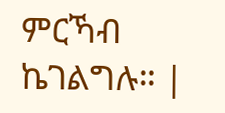ምርኻብ ኬገልግሉ። |